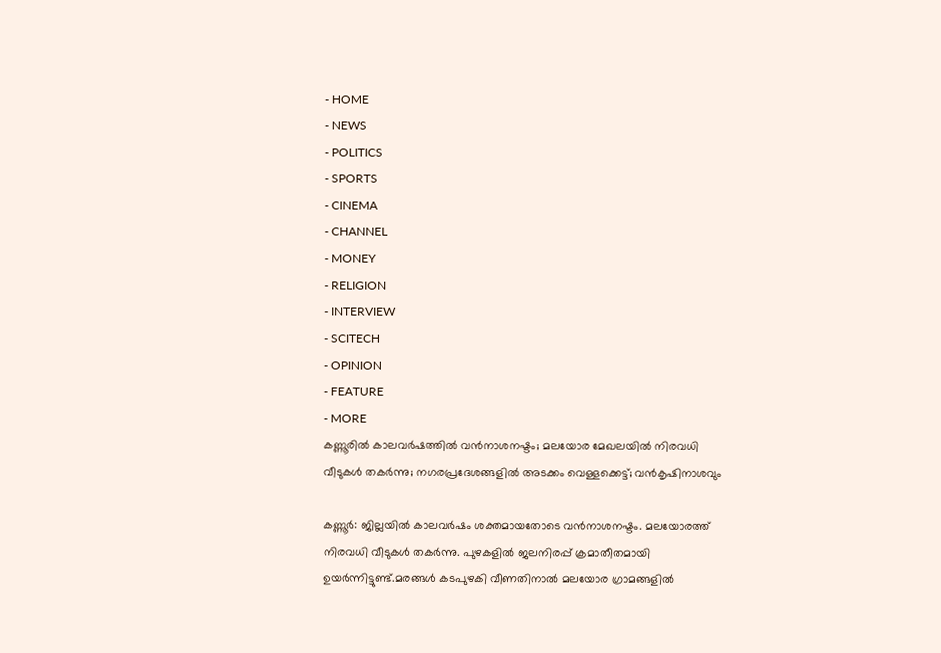- HOME
- NEWS
- POLITICS
- SPORTS
- CINEMA
- CHANNEL
- MONEY
- RELIGION
- INTERVIEW
- SCITECH
- OPINION
- FEATURE
- MORE
കണ്ണൂരിൽ കാലവർഷത്തിൽ വൻനാശനഷ്ടം; മലയോര മേഖലയിൽ നിരവധി വീടുകൾ തകർന്നു; നഗരപ്രദേശങ്ങളിൽ അടക്കം വെള്ളക്കെട്ട്; വൻകൃഷിനാശവും

കണ്ണൂർ: ജില്ലയിൽ കാലവർഷം ശക്തമായതോടെ വൻനാശനഷ്ടം. മലയോരത്ത് നിരവധി വീടുകൾ തകർന്നു. പുഴകളിൽ ജലനിരപ്പ് ക്രമാതീതമായി ഉയർന്നിട്ടുണ്ട്.മരങ്ങൾ കടപുഴകി വീണതിനാൽ മലയോര ഗ്രാമങ്ങളിൽ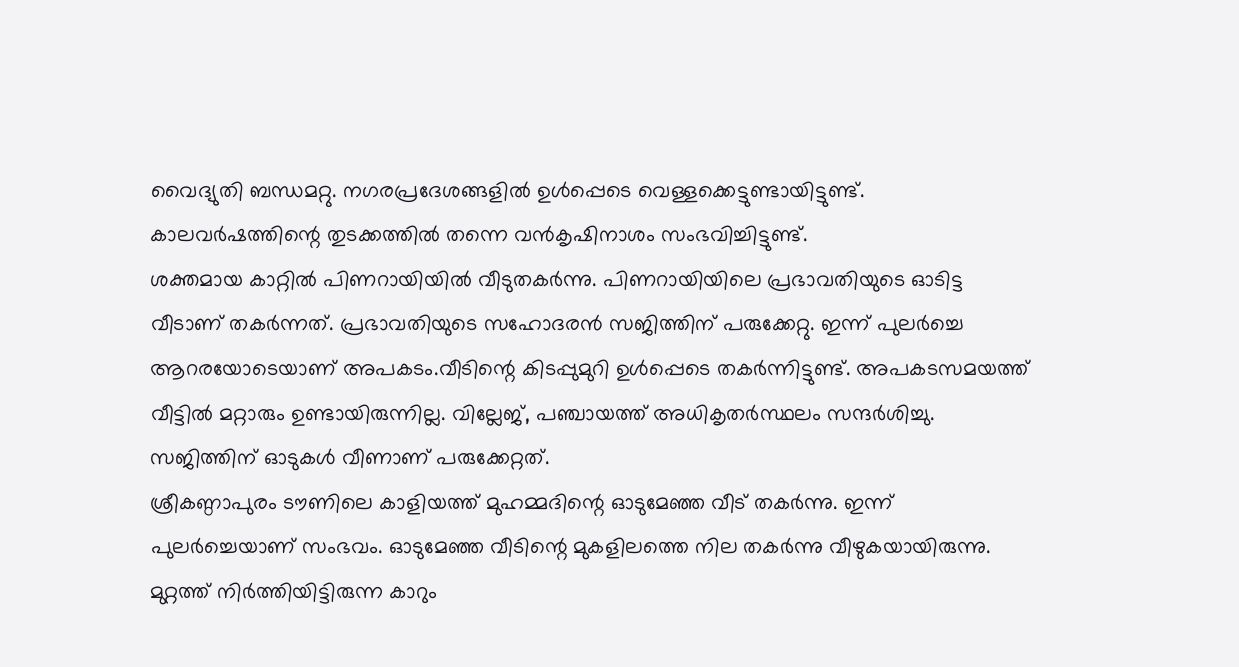വൈദ്യുതി ബന്ധമറ്റു. നഗരപ്രദേശങ്ങളിൽ ഉൾപ്പെടെ വെള്ളക്കെട്ടുണ്ടായിട്ടുണ്ട്. കാലവർഷത്തിന്റെ തുടക്കത്തിൽ തന്നെ വൻകൃഷിനാശം സംഭവിച്ചിട്ടുണ്ട്.
ശക്തമായ കാറ്റിൽ പിണറായിയിൽ വീടുതകർന്നു. പിണറായിയിലെ പ്രഭാവതിയുടെ ഓടിട്ട വീടാണ് തകർന്നത്. പ്രഭാവതിയുടെ സഹോദരൻ സജിത്തിന് പരുക്കേറ്റു. ഇന്ന് പുലർച്ചെ ആറരയോടെയാണ് അപകടം.വീടിന്റെ കിടപ്പുമുറി ഉൾപ്പെടെ തകർന്നിട്ടുണ്ട്. അപകടസമയത്ത് വീട്ടിൽ മറ്റാരും ഉണ്ടായിരുന്നില്ല. വില്ലേജ്, പഞ്ചായത്ത് അധികൃതർസ്ഥലം സന്ദർശിച്ചു. സജിത്തിന് ഓടുകൾ വീണാണ് പരുക്കേറ്റത്.
ശ്രീകണ്ഠാപുരം ടൗണിലെ കാളിയത്ത് മുഹമ്മദിന്റെ ഓടുമേഞ്ഞ വീട് തകർന്നു. ഇന്ന് പുലർച്ചെയാണ് സംഭവം. ഓടുമേഞ്ഞ വീടിന്റെ മുകളിലത്തെ നില തകർന്നു വീഴുകയായിരുന്നു. മുറ്റത്ത് നിർത്തിയിട്ടിരുന്ന കാറും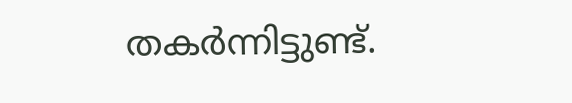തകർന്നിട്ടുണ്ട്.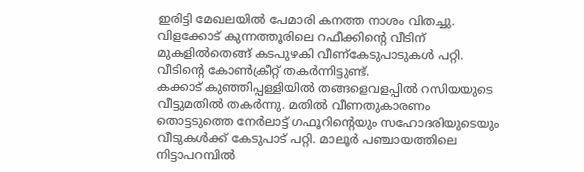ഇരിട്ടി മേഖലയിൽ പേമാരി കനത്ത നാശം വിതച്ചു. വിളക്കോട് കുന്നത്തൂരിലെ റഫീക്കിന്റെ വീടിന് മുകളിൽതെങ്ങ് കടപുഴകി വീണ്കേടുപാടുകൾ പറ്റി. വീടിന്റെ കോൺക്രീറ്റ് തകർന്നിട്ടുണ്ട്.
കക്കാട് കുഞ്ഞിപ്പള്ളിയിൽ തങ്ങളെവളപ്പിൽ റസിയയുടെ വീട്ടുമതിൽ തകർന്നു. മതിൽ വീണതുകാരണം തൊട്ടടുത്തെ നേർലാട്ട് ഗഫൂറിന്റെയും സഹോദരിയുടെയും വീടുകൾക്ക് കേടുപാട് പറ്റി. മാലൂർ പഞ്ചായത്തിലെ നിട്ടാപറമ്പിൽ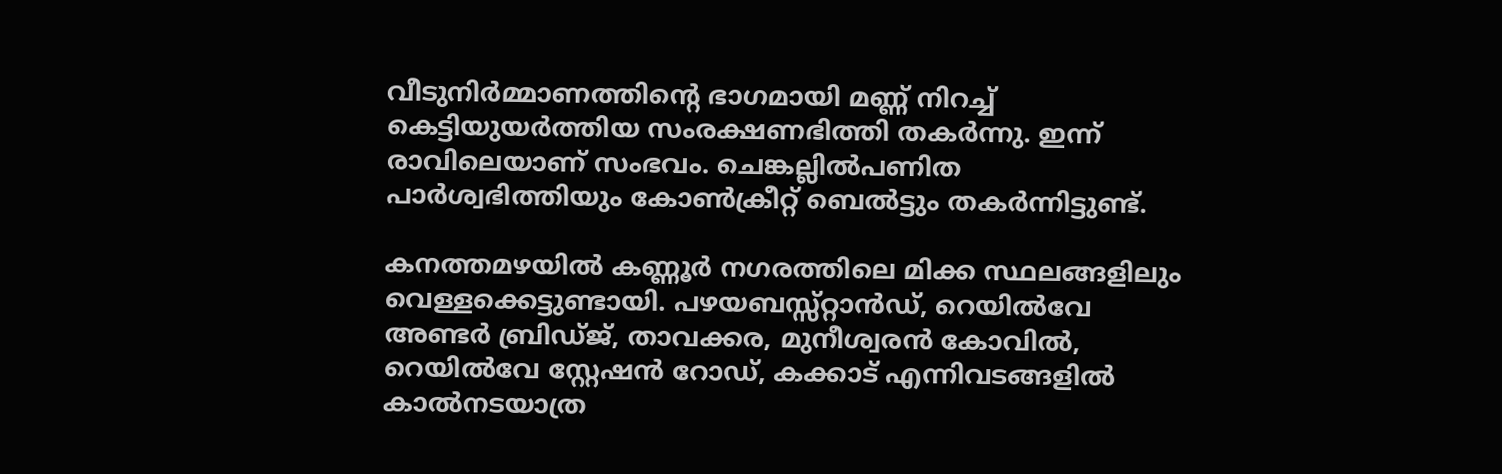വീടുനിർമ്മാണത്തിന്റെ ഭാഗമായി മണ്ണ് നിറച്ച് കെട്ടിയുയർത്തിയ സംരക്ഷണഭിത്തി തകർന്നു. ഇന്ന് രാവിലെയാണ് സംഭവം. ചെങ്കല്ലിൽപണിത പാർശ്വഭിത്തിയും കോൺക്രീറ്റ് ബെൽട്ടും തകർന്നിട്ടുണ്ട്.

കനത്തമഴയിൽ കണ്ണൂർ നഗരത്തിലെ മിക്ക സ്ഥലങ്ങളിലും വെള്ളക്കെട്ടുണ്ടായി. പഴയബസ്സ്റ്റാൻഡ്, റെയിൽവേ അണ്ടർ ബ്രിഡ്ജ്, താവക്കര, മുനീശ്വരൻ കോവിൽ, റെയിൽവേ സ്റ്റേഷൻ റോഡ്, കക്കാട് എന്നിവടങ്ങളിൽ കാൽനടയാത്ര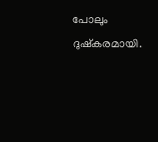പോലും ദുഷ്കരമായി.